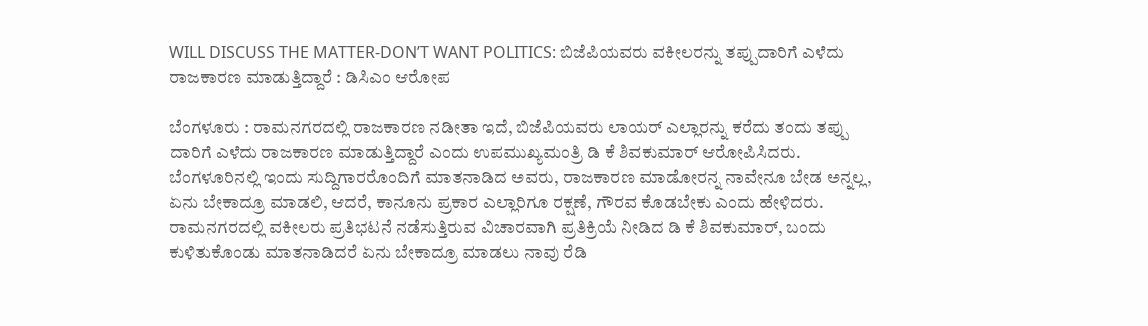WILL DISCUSS THE MATTER-DON’T WANT POLITICS: ಬಿಜೆಪಿಯವರು ವಕೀಲರನ್ನು ತಪ್ಪುದಾರಿಗೆ ಎಳೆದು ರಾಜಕಾರಣ ಮಾಡುತ್ತಿದ್ದಾರೆ : ಡಿಸಿಎಂ ಆರೋಪ

ಬೆಂಗಳೂರು : ರಾಮನಗರದಲ್ಲಿ ರಾಜಕಾರಣ ನಡೀತಾ ಇದೆ, ಬಿಜೆಪಿಯವರು ಲಾಯರ್ ಎಲ್ಲಾರನ್ನು ಕರೆದು ತಂದು ತಪ್ಪು ದಾರಿಗೆ ಎಳೆದು ರಾಜಕಾರಣ ಮಾಡುತ್ತಿದ್ದಾರೆ ಎಂದು ಉಪಮುಖ್ಯಮಂತ್ರಿ ಡಿ ಕೆ ಶಿವಕುಮಾರ್ ಆರೋಪಿಸಿದರು.
ಬೆಂಗಳೂರಿನಲ್ಲಿ ಇಂದು ಸುದ್ದಿಗಾರರೊಂದಿಗೆ ಮಾತನಾಡಿದ ಅವರು, ರಾಜಕಾರಣ ಮಾಡೋರನ್ನ ನಾವೇನೂ ಬೇಡ ಅನ್ನಲ್ಲ, ಏನು ಬೇಕಾದ್ರೂ ಮಾಡಲಿ, ಆದರೆ, ಕಾನೂನು ಪ್ರಕಾರ ಎಲ್ಲಾರಿಗೂ ರಕ್ಷಣೆ, ಗೌರವ ಕೊಡಬೇಕು ಎಂದು ಹೇಳಿದರು.
ರಾಮನಗರದಲ್ಲಿ ವಕೀಲರು ಪ್ರತಿಭಟನೆ ನಡೆಸುತ್ತಿರುವ ವಿಚಾರವಾಗಿ ಪ್ರತಿಕ್ರಿಯೆ ನೀಡಿದ ಡಿ ಕೆ ಶಿವಕುಮಾರ್, ಬಂದು ಕುಳಿತುಕೊಂಡು ಮಾತನಾಡಿದರೆ ಏನು ಬೇಕಾದ್ರೂ ಮಾಡಲು ನಾವು ರೆಡಿ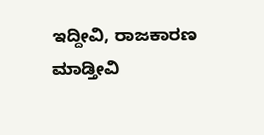ಇದ್ದೀವಿ, ರಾಜಕಾರಣ ಮಾಡ್ತೀವಿ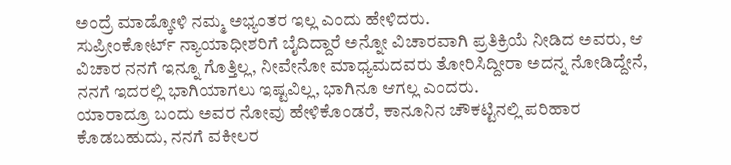ಅಂದ್ರೆ ಮಾಡ್ಕೋಳಿ ನಮ್ಮ ಅಭ್ಯಂತರ ಇಲ್ಲ ಎಂದು ಹೇಳಿದರು.
ಸುಪ್ರೀಂಕೋರ್ಟ್ ನ್ಯಾಯಾಧೀಶರಿಗೆ ಬೈದಿದ್ದಾರೆ ಅನ್ನೋ ವಿಚಾರವಾಗಿ ಪ್ರತಿಕ್ರಿಯೆ ನೀಡಿದ ಅವರು, ಆ ವಿಚಾರ ನನಗೆ ಇನ್ನೂ ಗೊತ್ತಿಲ್ಲ, ನೀವೇನೋ ಮಾಧ್ಯಮದವರು ತೋರಿಸಿದ್ದೀರಾ ಅದನ್ನ ನೋಡಿದ್ದೇನೆ, ನನಗೆ ಇದರಲ್ಲಿ ಭಾಗಿಯಾಗಲು ಇಷ್ಟವಿಲ್ಲ, ಭಾಗಿನೂ ಆಗಲ್ಲ ಎಂದರು.
ಯಾರಾದ್ರೂ ಬಂದು ಅವರ ನೋವು ಹೇಳಿಕೊಂಡರೆ, ಕಾನೂನಿನ ಚೌಕಟ್ಟಿನಲ್ಲಿ ಪರಿಹಾರ ಕೊಡಬಹುದು, ನನಗೆ ವಕೀಲರ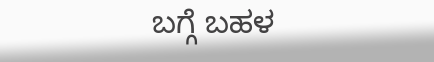ಬಗ್ಗೆ ಬಹಳ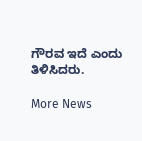ಗೌರವ ಇದೆ ಎಂದು ತಿಳಿಸಿದರು.

More News